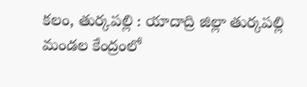కలం, తుర్కపల్లి : యాదాద్రి జిల్లా తుర్కపల్లి మండల కేంద్రంలో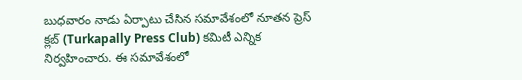బుధవారం నాడు ఏర్పాటు చేసిన సమావేశంలో నూతన ప్రెస్ క్లబ్ (Turkapally Press Club) కమిటీ ఎన్నిక నిర్వహించారు. ఈ సమావేశంలో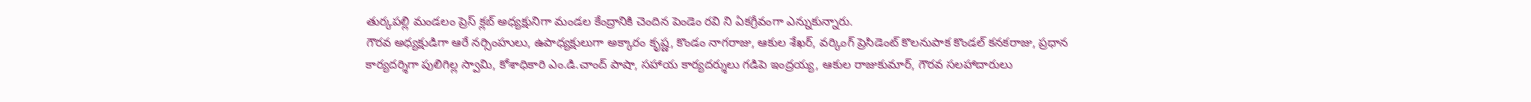తుర్కపల్లి మండలం ప్రెస్ క్లబ్ అధ్యక్షునిగా మండల కేంద్రానికి చెందిన పెండెం రవి ని ఏకగ్రీవంగా ఎన్నుకున్నారు.
గౌరవ అధ్యక్షుడిగా ఆరే నర్సింహులు, ఉపాధ్యక్షులుగా అక్కారం కృష్ణ, కొండం నాగరాజు, ఆకుల శేఖర్, వర్కింగ్ ప్రెసిడెంట్ కొలనుపాక కొండల్ కనకరాజు, ప్రధాన కార్యదర్శిగా పులిగిల్ల స్వామి, కోశాధికారి ఎం.డి.చాంద్ పాషా, సహాయ కార్యదర్శులు గడిపె ఇంద్రయ్య, ఆకుల రాజుకుమార్, గౌరవ సలహాదారులు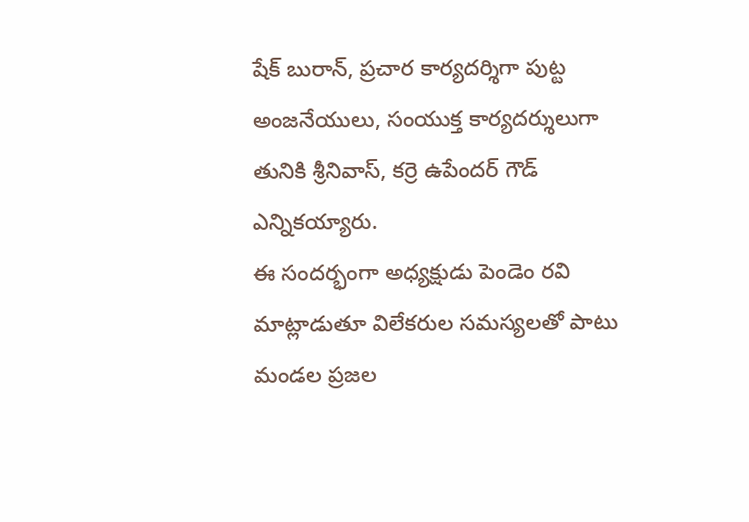షేక్ బురాన్, ప్రచార కార్యదర్శిగా పుట్ట అంజనేయులు, సంయుక్త కార్యదర్శులుగా తునికి శ్రీనివాస్, కర్రె ఉపేందర్ గౌడ్ ఎన్నికయ్యారు.
ఈ సందర్భంగా అధ్యక్షుడు పెండెం రవి మాట్లాడుతూ విలేకరుల సమస్యలతో పాటు మండల ప్రజల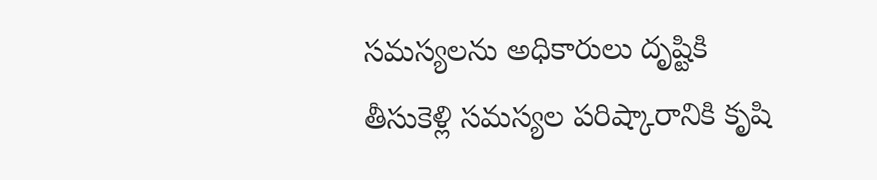సమస్యలను అధికారులు దృష్టికి తీసుకెళ్లి సమస్యల పరిష్కారానికి కృషి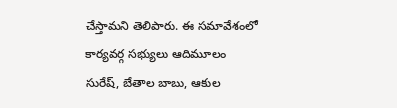చేస్తామని తెలిపారు. ఈ సమావేశంలో కార్యవర్గ సభ్యులు ఆదిమూలం సురేష్, బేతాల బాబు, ఆకుల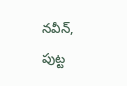నవీన్, పుట్ట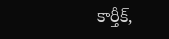కార్తీక్,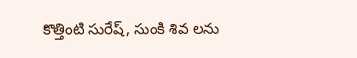కొత్తింటి సురేష్, సుంకి శివ లను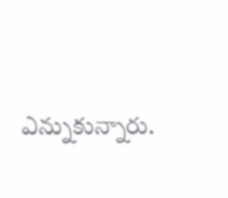ఎన్నుకున్నారు.